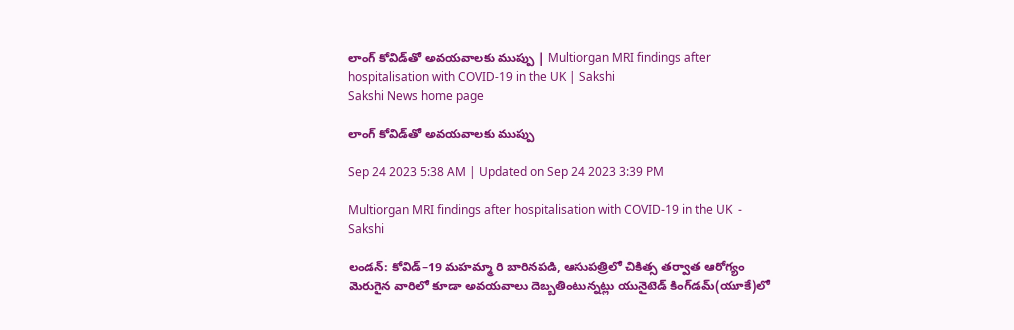లాంగ్‌ కోవిడ్‌తో అవయవాలకు ముప్పు | Multiorgan MRI findings after hospitalisation with COVID-19 in the UK | Sakshi
Sakshi News home page

లాంగ్‌ కోవిడ్‌తో అవయవాలకు ముప్పు

Sep 24 2023 5:38 AM | Updated on Sep 24 2023 3:39 PM

Multiorgan MRI findings after hospitalisation with COVID-19 in the UK  - Sakshi

లండన్‌: కోవిడ్‌–19 మహమ్మా రి బారినపడి, ఆసుపత్రిలో చికిత్స తర్వాత ఆరోగ్యం మెరుగైన వారిలో కూడా అవయవాలు దెబ్బతింటున్నట్లు యునైటెడ్‌ కింగ్‌డమ్‌(యూకే)లో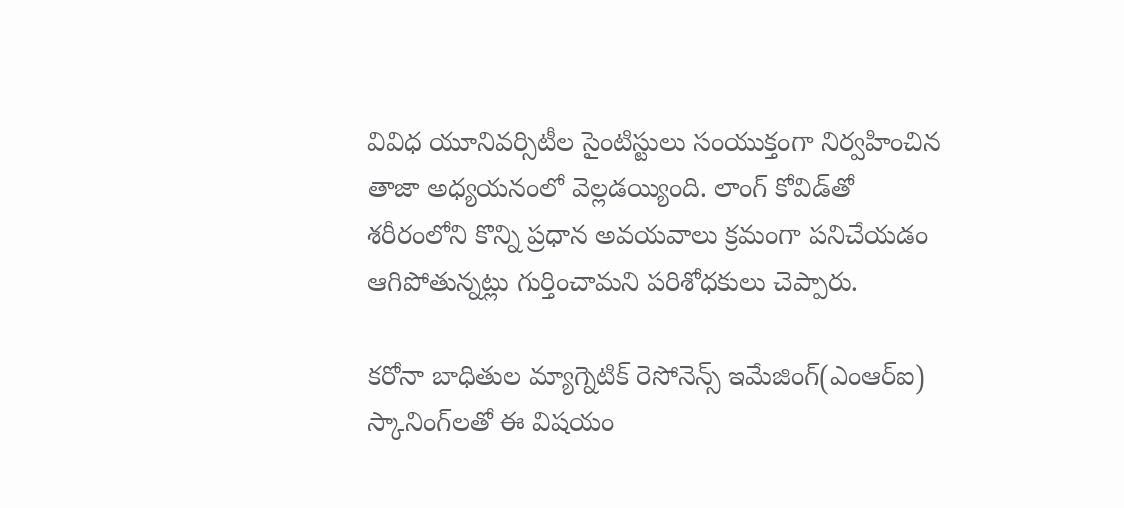వివిధ యూనివర్సిటీల సైంటిస్టులు సంయుక్తంగా నిర్వహించిన తాజా అధ్యయనంలో వెల్లడయ్యింది. లాంగ్‌ కోవిడ్‌తో శరీరంలోని కొన్ని ప్రధాన అవయవాలు క్రమంగా పనిచేయడం ఆగిపోతున్నట్లు గుర్తించామని పరిశోధకులు చెప్పారు.

కరోనా బాధితుల మ్యాగ్నెటిక్‌ రెసోనెన్స్‌ ఇమేజింగ్‌(ఎంఆర్‌ఐ) స్కానింగ్‌లతో ఈ విషయం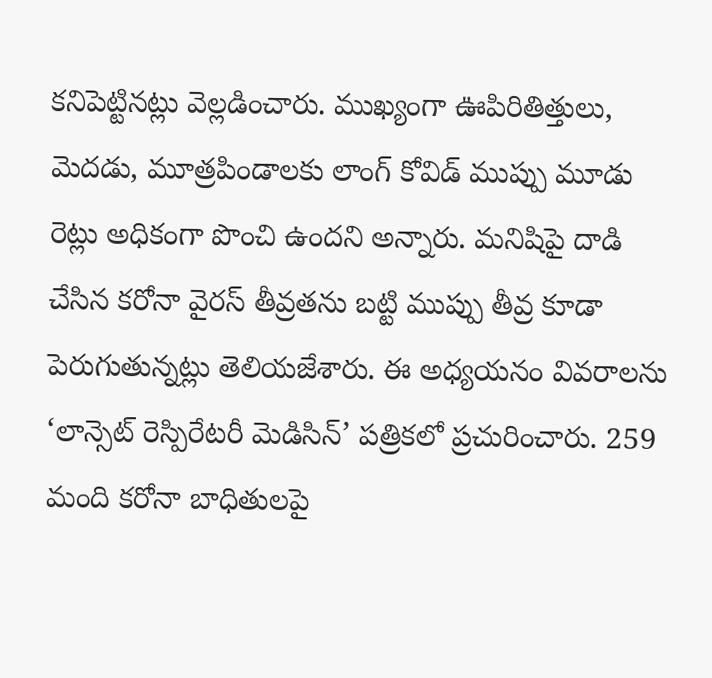కనిపెట్టినట్లు వెల్లడించారు. ముఖ్యంగా ఊపిరితిత్తులు, మెదడు, మూత్రపిండాలకు లాంగ్‌ కోవిడ్‌ ముప్పు మూడు రెట్లు అధికంగా పొంచి ఉందని అన్నారు. మనిషిపై దాడి చేసిన కరోనా వైరస్‌ తీవ్రతను బట్టి ముప్పు తీవ్ర కూడా పెరుగుతున్నట్లు తెలియజేశారు. ఈ అధ్యయనం వివరాలను ‘లాన్సెట్‌ రెస్పిరేటరీ మెడిసిన్‌’ పత్రికలో ప్రచురించారు. 259 మంది కరోనా బాధితులపై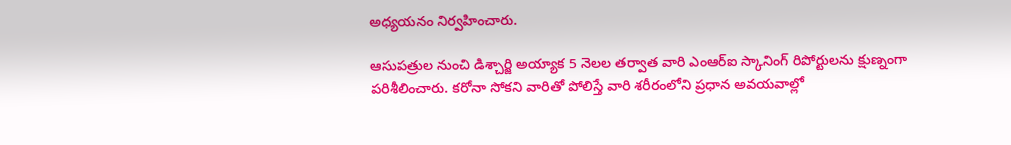అధ్యయనం నిర్వహించారు.

ఆసుపత్రుల నుంచి డిశ్చార్జి అయ్యాక 5 నెలల తర్వాత వారి ఎంఆర్‌ఐ స్కానింగ్‌ రిపోర్టులను క్షుణ్నంగా పరిశీలించారు. కరోనా సోకని వారితో పోలిస్తే వారి శరీరంలోని ప్రధాన అవయవాల్లో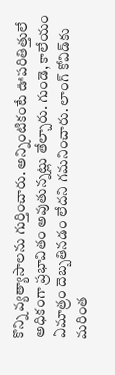కొన్ని వ్యత్యాసాలను గుర్తించారు. అన్నింటికంటే ఊపరితిత్తులే అధికంగా ప్రభావితం అవుతున్నట్లు తేల్చారు. గుండె, కాలేయం ఏమాత్రం దెబ్బతినడం లేదని గమనించారు. లాంగ్‌ కోవిడ్‌కు మరింత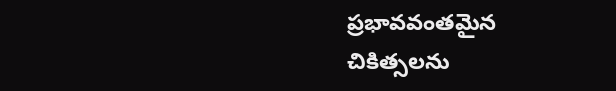ప్రభావవంతమైన చికిత్సలను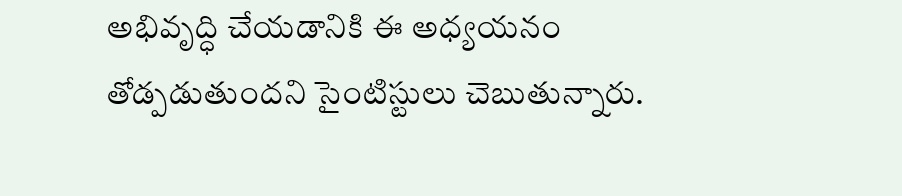అభివృద్ధి చేయడానికి ఈ అధ్యయనం తోడ్పడుతుందని సైంటిస్టులు చెబుతున్నారు.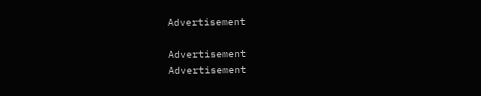Advertisement

Advertisement
Advertisement